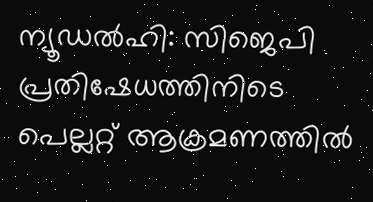ന്യൂഡൽഹി: സിജെപി പ്രതിഷേധത്തിനിടെ പെല്ലറ്റ് ആക്രമണത്തിൽ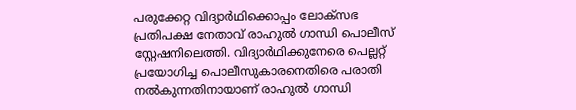പരുക്കേറ്റ വിദ്യാർഥിക്കൊപ്പം ലോക്സഭ പ്രതിപക്ഷ നേതാവ് രാഹുൽ ഗാന്ധി പൊലീസ് സ്റ്റേഷനിലെത്തി. വിദ്യാർഥിക്കുനേരെ പെല്ലറ്റ് പ്രയോഗിച്ച പൊലീസുകാരനെതിരെ പരാതി നൽകുന്നതിനായാണ് രാഹുൽ ഗാന്ധി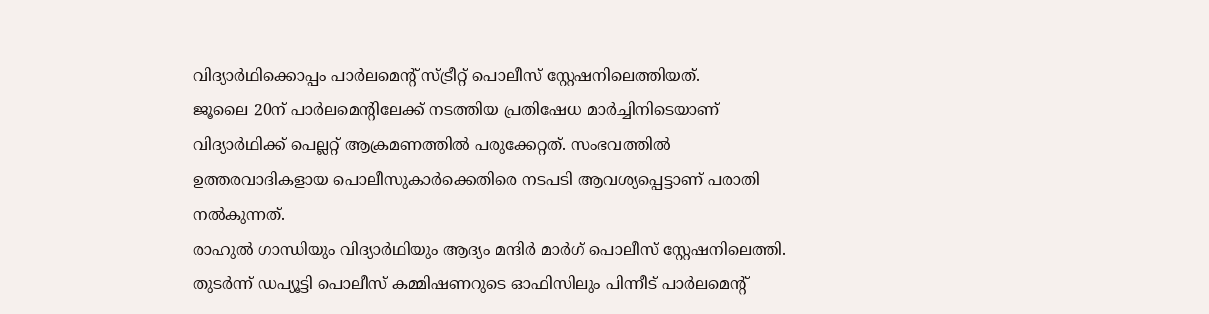വിദ്യാർഥിക്കൊപ്പം പാർലമെന്റ് സ്ട്രീറ്റ് പൊലീസ് സ്റ്റേഷനിലെത്തിയത്.
ജൂലൈ 20ന് പാർലമെന്റിലേക്ക് നടത്തിയ പ്രതിഷേധ മാർച്ചിനിടെയാണ് വിദ്യാർഥിക്ക് പെല്ലറ്റ് ആക്രമണത്തിൽ പരുക്കേറ്റത്. സംഭവത്തിൽ ഉത്തരവാദികളായ പൊലീസുകാർക്കെതിരെ നടപടി ആവശ്യപ്പെട്ടാണ് പരാതി നൽകുന്നത്.
രാഹുൽ ഗാന്ധിയും വിദ്യാർഥിയും ആദ്യം മന്ദിർ മാർഗ് പൊലീസ് സ്റ്റേഷനിലെത്തി. തുടർന്ന് ഡപ്യൂട്ടി പൊലീസ് കമ്മിഷണറുടെ ഓഫിസിലും പിന്നീട് പാർലമെന്റ്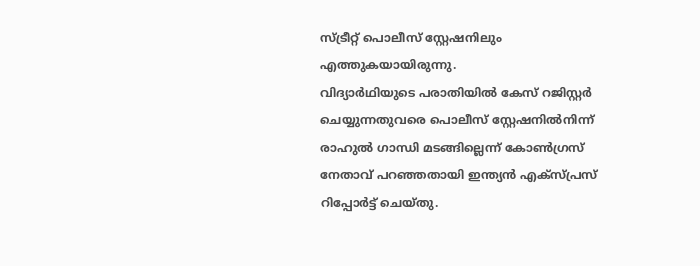സ്ട്രീറ്റ് പൊലീസ് സ്റ്റേഷനിലും എത്തുകയായിരുന്നു.
വിദ്യാർഥിയുടെ പരാതിയിൽ കേസ് റജിസ്റ്റർ ചെയ്യുന്നതുവരെ പൊലീസ് സ്റ്റേഷനിൽനിന്ന് രാഹുൽ ഗാന്ധി മടങ്ങില്ലെന്ന് കോൺഗ്രസ് നേതാവ് പറഞ്ഞതായി ഇന്ത്യൻ എക്സ്പ്രസ് റിപ്പോർട്ട് ചെയ്തു.